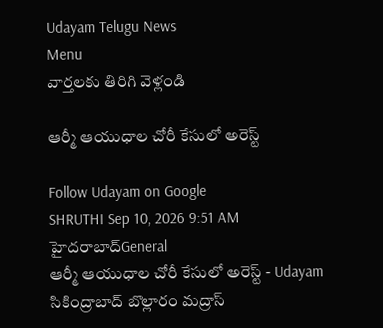Udayam Telugu News
Menu
వార్తలకు తిరిగి వెళ్లండి

ఆర్మీ ఆయుధాల చోరీ కేసులో అరెస్ట్

Follow Udayam on Google
SHRUTHI Sep 10, 2026 9:51 AM హైదరాబాద్General
ఆర్మీ ఆయుధాల చోరీ కేసులో అరెస్ట్ - Udayam
సికింద్రాబాద్‌ బొల్లారం మద్రాస్‌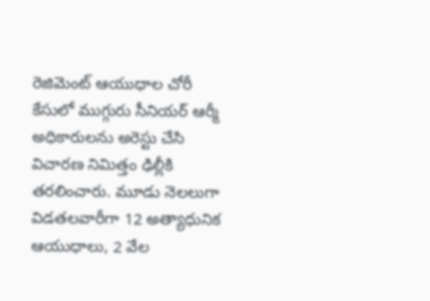రెజిమెంట్‌ ఆయుధాల చోరీ కేసులో ముగ్గురు సీనియర్‌ ఆర్మీ అధికారులను అరెస్టు చేసి విచారణ నిమిత్తం ఢిల్లీకి తరలించారు. మూడు నెలలుగా విడతలవారీగా 12 అత్యాధునిక ఆయుధాలు, 2 వేల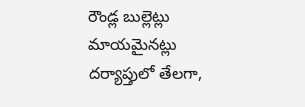రౌండ్ల బుల్లెట్లు మాయమైనట్లు దర్యాప్తులో తేలగా,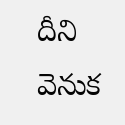దీని వెనుక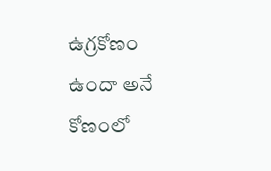ఉగ్రకోణం ఉందా అనే కోణంలో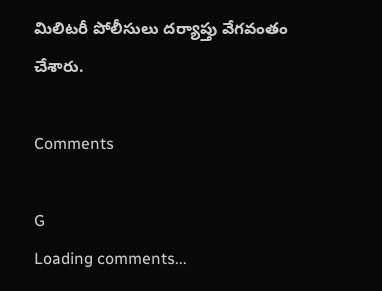మిలిటరీ పోలీసులు దర్యాప్తు వేగవంతం చేశారు.

Comments

G
Loading comments...